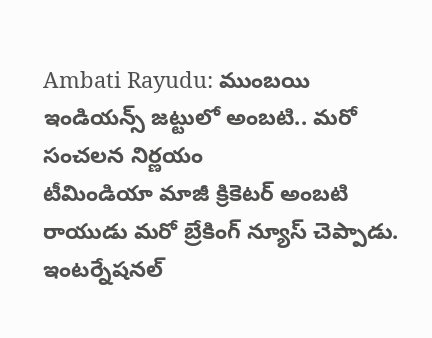Ambati Rayudu: ముంబయి ఇండియన్స్ జట్టులో అంబటి.. మరో సంచలన నిర్ణయం
టీమిండియా మాజీ క్రికెటర్ అంబటి రాయుడు మరో బ్రేకింగ్ న్యూస్ చెప్పాడు. ఇంటర్నేషనల్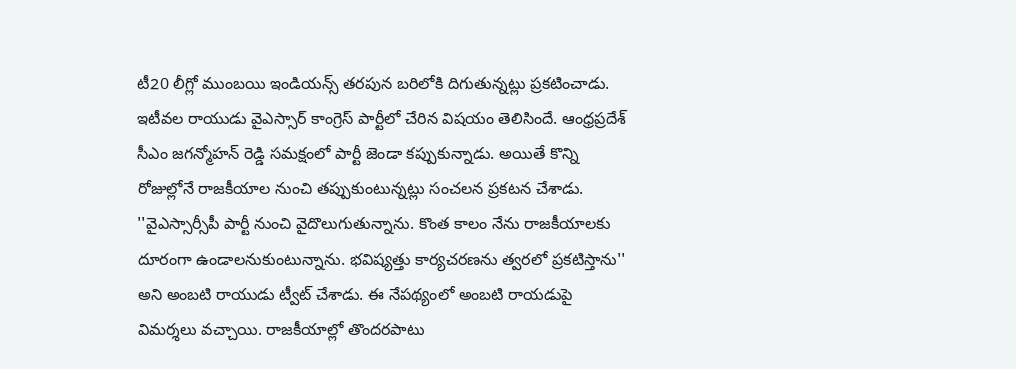టీ20 లీగ్లో ముంబయి ఇండియన్స్ తరపున బరిలోకి దిగుతున్నట్లు ప్రకటించాడు. ఇటీవల రాయుడు వైఎస్సార్ కాంగ్రెస్ పార్టీలో చేరిన విషయం తెలిసిందే. ఆంధ్రప్రదేశ్ సీఎం జగన్మోహన్ రెడ్డి సమక్షంలో పార్టీ జెండా కప్పుకున్నాడు. అయితే కొన్ని రోజుల్లోనే రాజకీయాల నుంచి తప్పుకుంటున్నట్లు సంచలన ప్రకటన చేశాడు.
''వైఎస్సార్సీపీ పార్టీ నుంచి వైదొలుగుతున్నాను. కొంత కాలం నేను రాజకీయాలకు దూరంగా ఉండాలనుకుంటున్నాను. భవిష్యత్తు కార్యచరణను త్వరలో ప్రకటిస్తాను'' అని అంబటి రాయుడు ట్వీట్ చేశాడు. ఈ నేపథ్యంలో అంబటి రాయడుపై విమర్శలు వచ్చాయి. రాజకీయాల్లో తొందరపాటు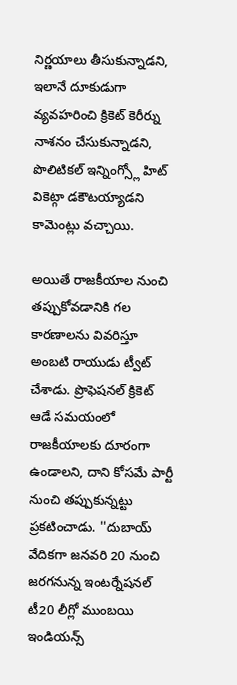నిర్ణయాలు తీసుకున్నాడని, ఇలానే దూకుడుగా వ్యవహరించి క్రికెట్ కెరీర్ను నాశనం చేసుకున్నాడని, పొలిటికల్ ఇన్నింగ్స్లో హిట్ వికెట్గా డకౌటయ్యాడని కామెంట్లు వచ్చాయి.

అయితే రాజకీయాల నుంచి తప్పుకోవడానికి గల కారణాలను వివరిస్తూ అంబటి రాయుడు ట్వీట్ చేశాడు. ప్రొఫెషనల్ క్రికెట్ ఆడే సమయంలో రాజకీయాలకు దూరంగా ఉండాలని, దాని కోసమే పార్టీ నుంచి తప్పుకున్నట్టు ప్రకటించాడు. ''దుబాయ్ వేదికగా జనవరి 20 నుంచి జరగనున్న ఇంటర్నేషనల్ టీ20 లీగ్లో ముంబయి ఇండియన్స్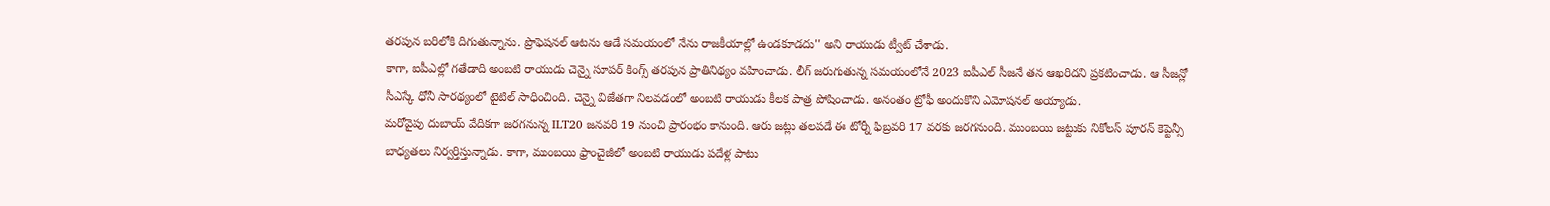తరపున బరిలోకి దిగుతున్నాను. ప్రొఫెషనల్ ఆటను ఆడే సమయంలో నేను రాజకీయాల్లో ఉండకూడదు'' అని రాయుడు ట్వీట్ చేశాడు.
కాగా, ఐపీఎల్లో గతేడాది అంబటి రాయుడు చెన్నై సూపర్ కింగ్స్ తరపున ప్రాతినిథ్యం వహించాడు. లీగ్ జరుగుతున్న సమయంలోనే 2023 ఐపీఎల్ సీజనే తన ఆఖరిదని ప్రకటించాడు. ఆ సీజన్లో సీఎస్కే ధోనీ సారథ్యంలో టైటిల్ సాధించింది. చెన్నై విజేతగా నిలవడంలో అంబటి రాయుడు కీలక పాత్ర పోషించాడు. అనంతం ట్రోఫీ అందుకొని ఎమోషనల్ అయ్యాడు.
మరోవైపు దుబాయ్ వేదికగా జరగనున్న ILT20 జనవరి 19 నుంచి ప్రారంభం కానుంది. ఆరు జట్లు తలపడే ఈ టోర్నీ ఫిబ్రవరి 17 వరకు జరగనుంది. ముంబయి జట్టుకు నికోలస్ పూరన్ కెప్టెన్సీ బాధ్యతలు నిర్వర్తిస్తున్నాడు. కాగా, ముంబయి ఫ్రాంచైజీలో అంబటి రాయుడు పదేళ్ల పాటు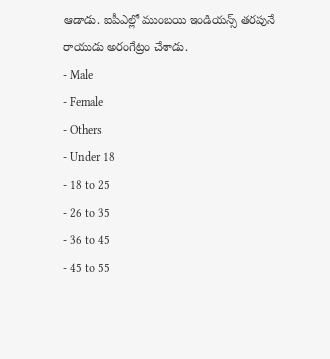ఆడాడు. ఐపీఎల్లో ముంబయి ఇండియన్స్ తరపునే రాయుడు అరంగేట్రం చేశాడు.
- Male
- Female
- Others
- Under 18
- 18 to 25
- 26 to 35
- 36 to 45
- 45 to 55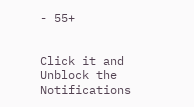- 55+


Click it and Unblock the Notifications